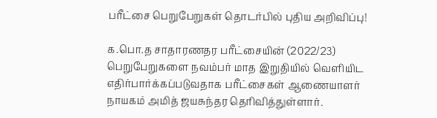பரீட்சை பெறுபேறுகள் தொடர்பில் புதிய அறிவிப்பு!

க.பொ.த சாதாரணதர பரீட்சையின் (2022/23) பெறுபேறுகளை நவம்பர் மாத இறுதியில் வெளியிட எதிர்பார்க்கப்படுவதாக பரீட்சைகள் ஆணையாளர் நாயகம் அமித் ஜயசுந்தர தெரிவித்துள்ளார்.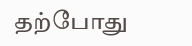தற்போது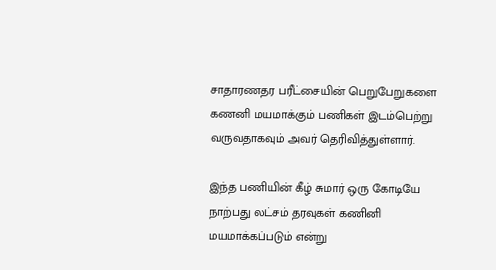சாதாரணதர பரீட்சையின் பெறுபேறுகளை கணனி மயமாக்கும் பணிகள் இடம்பெற்று வருவதாகவும் அவர் தெரிவித்துள்ளார்.

இந்த பணியின் கீழ் சுமார் ஒரு கோடியே நாற்பது லட்சம் தரவுகள் கணினி மயமாக்கப்படும் என்று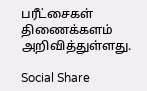பரீட்சைகள் திணைக்களம் அறிவித்துள்ளது.

Social Share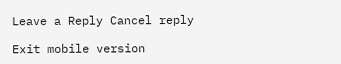Leave a Reply Cancel reply

Exit mobile version